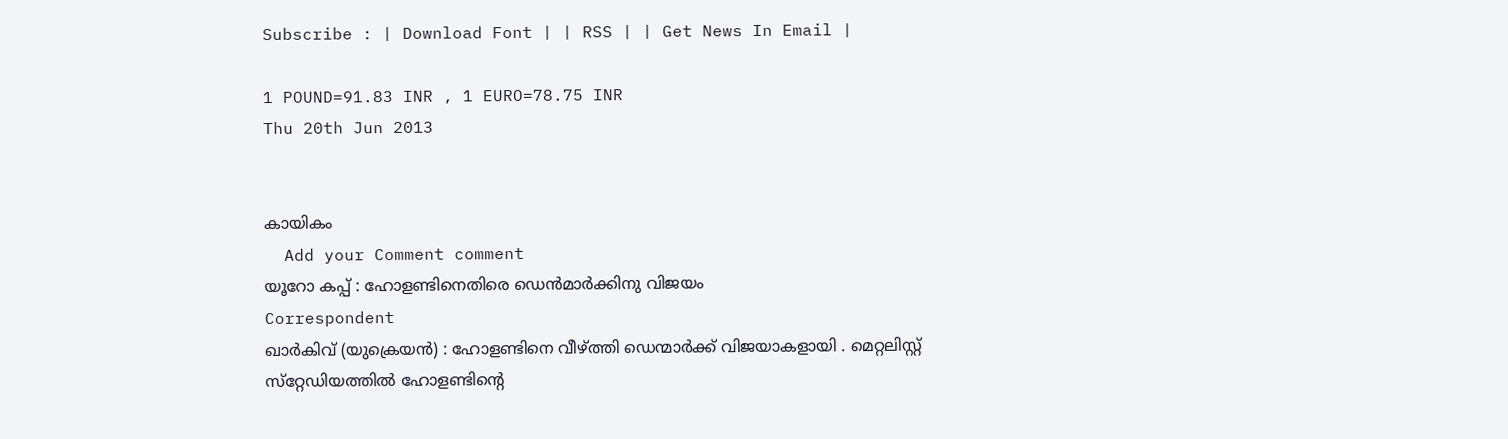Subscribe : | Download Font | | RSS | | Get News In Email |

1 POUND=91.83 INR , 1 EURO=78.75 INR
Thu 20th Jun 2013


കായികം
  Add your Comment comment
യൂറോ കപ്പ് : ഹോളണ്ടിനെതിരെ ഡെന്‍മാര്‍ക്കിനു വിജയം
Correspondent
ഖാര്‍കിവ് (യുക്രെയന്‍) : ഹോളണ്ടിനെ വീഴ്ത്തി ഡെന്മാര്‍ക്ക് വിജയാകളായി . മെറ്റലിസ്റ്റ് സ്‌റ്റേഡിയത്തില്‍ ഹോളണ്ടിന്റെ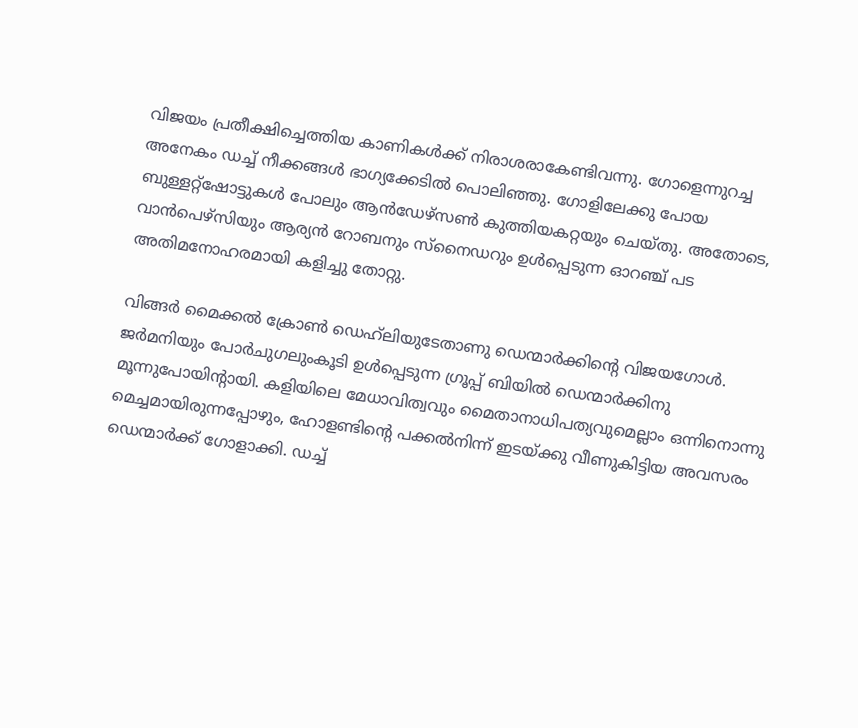വിജയം പ്രതീക്ഷിച്ചെത്തിയ കാണികള്‍ക്ക് നിരാശരാകേണ്ടിവന്നു. ഗോളെന്നുറച്ച അനേകം ഡച്ച് നീക്കങ്ങള്‍ ഭാഗ്യക്കേടില്‍ പൊലിഞ്ഞു. ഗോളിലേക്കു പോയ ബുള്ളറ്റ്‌ഷോട്ടുകള്‍ പോലും ആന്‍ഡേഴ്‌സണ്‍ കുത്തിയകറ്റയും ചെയ്തു. അതോടെ, വാന്‍പെഴ്‌സിയും ആര്യന്‍ റോബനും സ്‌നൈഡറും ഉള്‍പ്പെടുന്ന ഓറഞ്ച് പട അതിമനോഹരമായി കളിച്ചു തോറ്റു.

വിങ്ങര്‍ മൈക്കല്‍ ക്രോണ്‍ ഡെഹ്‌ലിയുടേതാണു ഡെന്മാര്‍ക്കിന്റെ വിജയഗോള്‍. ജര്‍മനിയും പോര്‍ചുഗലുംകൂടി ഉള്‍പ്പെടുന്ന ഗ്രൂപ്പ് ബിയില്‍ ഡെന്മാര്‍ക്കിനു മൂന്നുപോയിന്റായി. കളിയിലെ മേധാവിത്വവും മൈതാനാധിപത്യവുമെല്ലാം ഒന്നിനൊന്നു മെച്ചമായിരുന്നപ്പോഴും, ഹോളണ്ടിന്റെ പക്കല്‍നിന്ന് ഇടയ്ക്കു വീണുകിട്ടിയ അവസരം ഡെന്മാര്‍ക്ക് ഗോളാക്കി. ഡച്ച്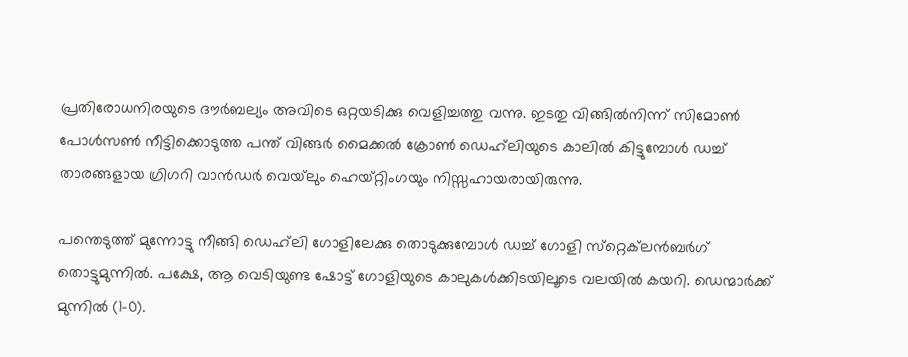പ്രതിരോധനിരയുടെ ദൗര്‍ബല്യം അവിടെ ഒറ്റയടിക്കു വെളിച്ചത്തു വന്നു. ഇടതു വിങ്ങില്‍നിന്ന് സിമോണ്‍ പോള്‍സണ്‍ നീട്ടിക്കൊടുത്ത പന്ത് വിങ്ങര്‍ മൈക്കല്‍ ക്രോണ്‍ ഡെഹ്‌ലിയുടെ കാലില്‍ കിട്ടുമ്പോള്‍ ഡച്ച് താരങ്ങളായ ഗ്രിഗറി വാന്‍ഡര്‍ വെയ്‌ലും ഹെയ്റ്റിംഗയും നിസ്സഹായരായിരുന്നു.

പന്തെടുത്ത് മുന്നോട്ടു നീങ്ങി ഡെഹ്‌ലി ഗോളിലേക്കു തൊടുക്കുമ്പോള്‍ ഡച്ച് ഗോളി സ്‌റ്റെക്‌ലന്‍ബര്‍ഗ് തൊട്ടുമുന്നില്‍. പക്ഷേ, ആ വെടിയുണ്ട ഷോട്ട് ഗോളിയുടെ കാലുകള്‍ക്കിടയിലൂടെ വലയില്‍ കയറി. ഡെന്മാര്‍ക്ക് മുന്നില്‍ (1-0).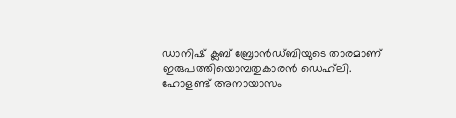ഡാനിഷ് ക്ലബ് ബ്രോന്‍ഡ്ബിയുടെ താരമാണ് ഇരുപത്തിയൊമ്പതുകാരന്‍ ഡെഹ്‌ലി.
ഹോളണ്ട് അനായാസം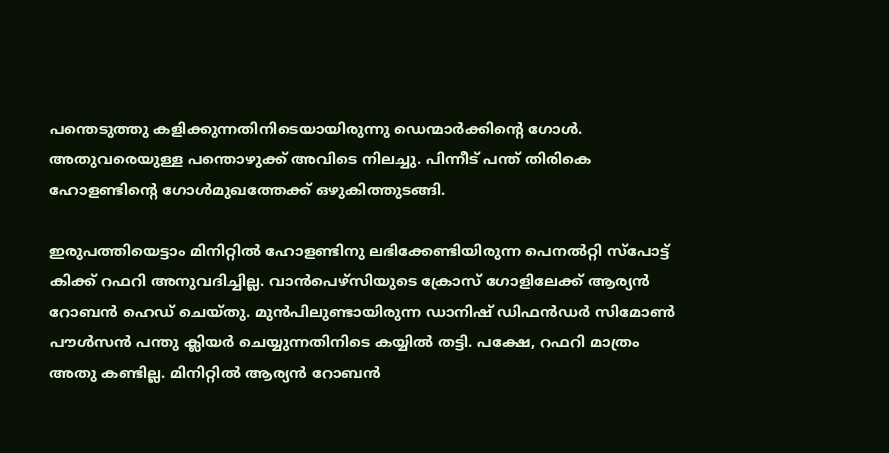പന്തെടുത്തു കളിക്കുന്നതിനിടെയായിരുന്നു ഡെന്മാര്‍ക്കിന്റെ ഗോള്‍. അതുവരെയുള്ള പന്തൊഴുക്ക് അവിടെ നിലച്ചു. പിന്നീട് പന്ത് തിരികെ ഹോളണ്ടിന്റെ ഗോള്‍മുഖത്തേക്ക് ഒഴുകിത്തുടങ്ങി.

ഇരുപത്തിയെട്ടാം മിനിറ്റില്‍ ഹോളണ്ടിനു ലഭിക്കേണ്ടിയിരുന്ന പെനല്‍റ്റി സ്‌പോട്ട് കിക്ക് റഫറി അനുവദിച്ചില്ല. വാന്‍പെഴ്‌സിയുടെ ക്രോസ് ഗോളിലേക്ക് ആര്യന്‍ റോബന്‍ ഹെഡ് ചെയ്തു. മുന്‍പിലുണ്ടായിരുന്ന ഡാനിഷ് ഡിഫന്‍ഡര്‍ സിമോണ്‍ പൗള്‍സന്‍ പന്തു ക്ലിയര്‍ ചെയ്യുന്നതിനിടെ കയ്യില്‍ തട്ടി. പക്ഷേ, റഫറി മാത്രം അതു കണ്ടില്ല. മിനിറ്റില്‍ ആര്യന്‍ റോബന്‍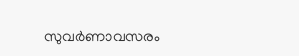സുവര്‍ണാവസരം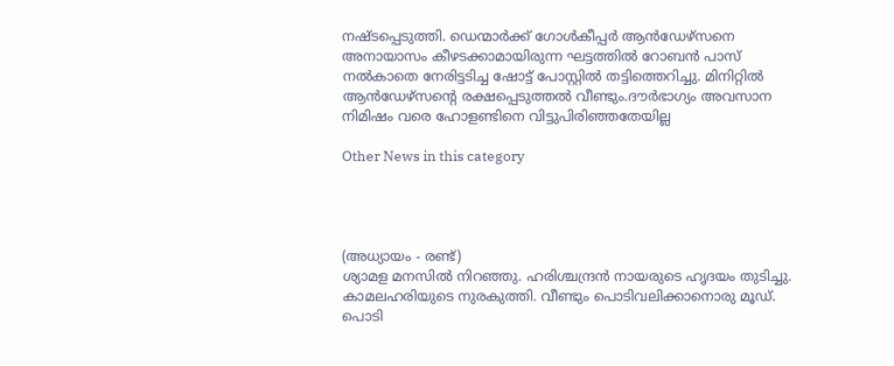നഷ്ടപ്പെടുത്തി. ഡെന്മാര്‍ക്ക് ഗോള്‍കീപ്പര്‍ ആന്‍ഡേഴ്‌സനെ അനായാസം കീഴടക്കാമായിരുന്ന ഘട്ടത്തില്‍ റോബന്‍ പാസ് നല്‍കാതെ നേരിട്ടടിച്ച ഷോട്ട് പോസ്റ്റില്‍ തട്ടിത്തെറിച്ചു. മിനിറ്റില്‍ ആന്‍ഡേഴ്‌സന്റെ രക്ഷപ്പെടുത്തല്‍ വീണ്ടും.ദൗര്‍ഭാഗ്യം അവസാന നിമിഷം വരെ ഹോളണ്ടിനെ വിട്ടുപിരിഞ്ഞതേയില്ല

Other News in this category




(അധ്യായം - രണ്ട്)
ശ്യാമള മനസില്‍ നിറഞ്ഞു. ഹരിശ്ചന്ദ്രന്‍ നായരുടെ ഹൃദയം തുടിച്ചു. കാമലഹരിയുടെ നുരകുത്തി. വീണ്ടും പൊടിവലിക്കാനൊരു മൂഡ്. പൊടി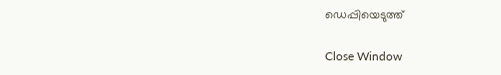ഡെപ്പിയെടുത്ത്

Close Window